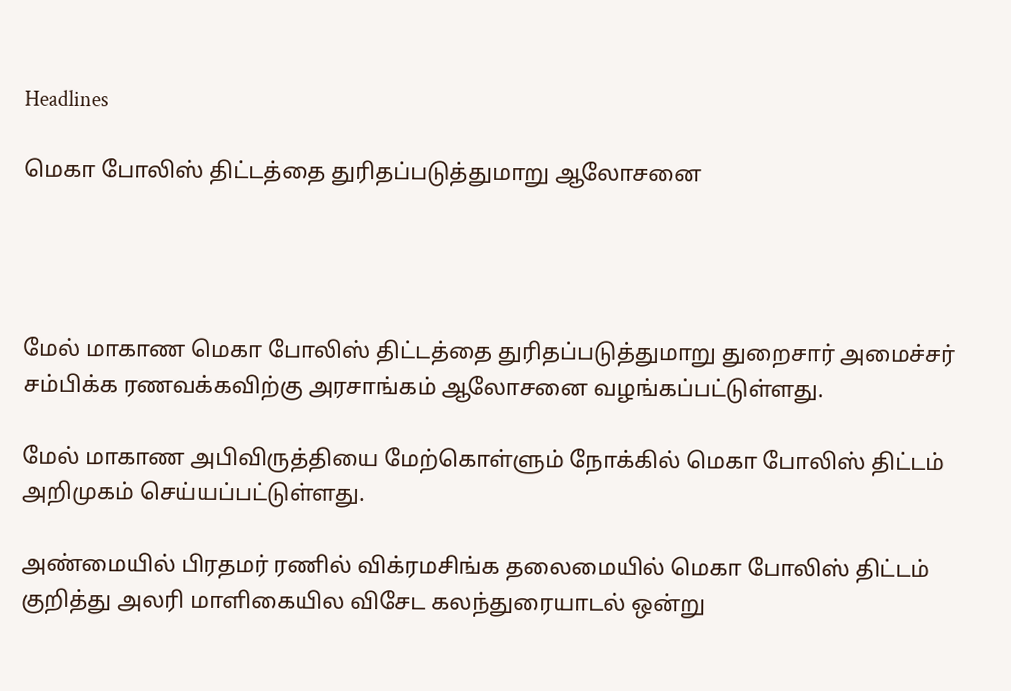Headlines

மெகா போலிஸ் திட்டத்தை துரிதப்படுத்துமாறு ஆலோசனை




மேல் மாகாண மெகா போலிஸ் திட்டத்தை துரிதப்படுத்துமாறு துறைசார் அமைச்சர் சம்பிக்க ரணவக்கவிற்கு அரசாங்கம் ஆலோசனை வழங்கப்பட்டுள்ளது.

மேல் மாகாண அபிவிருத்தியை மேற்கொள்ளும் நோக்கில் மெகா போலிஸ் திட்டம் அறிமுகம் செய்யப்பட்டுள்ளது.

அண்மையில் பிரதமர் ரணில் விக்ரமசிங்க தலைமையில் மெகா போலிஸ் திட்டம் குறித்து அலரி மாளிகையில விசேட கலந்துரையாடல் ஒன்று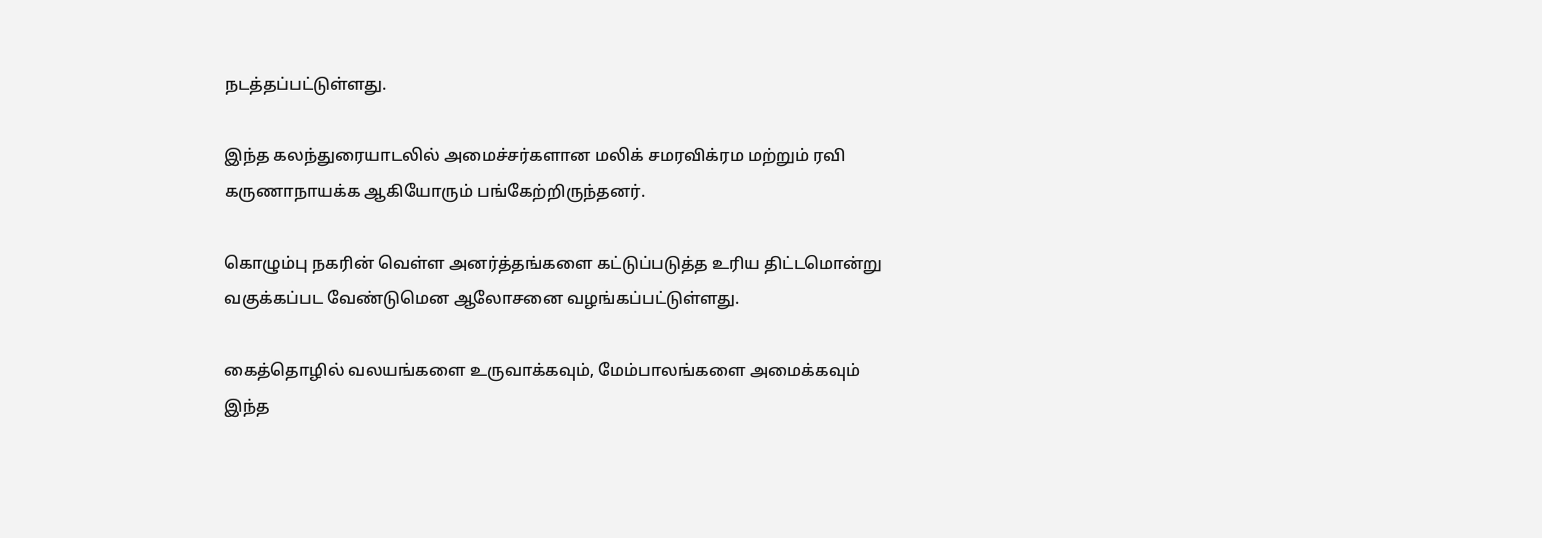நடத்தப்பட்டுள்ளது.

இந்த கலந்துரையாடலில் அமைச்சர்களான மலிக் சமரவிக்ரம மற்றும் ரவி கருணாநாயக்க ஆகியோரும் பங்கேற்றிருந்தனர்.

கொழும்பு நகரின் வெள்ள அனர்த்தங்களை கட்டுப்படுத்த உரிய திட்டமொன்று வகுக்கப்பட வேண்டுமென ஆலோசனை வழங்கப்பட்டுள்ளது.

கைத்தொழில் வலயங்களை உருவாக்கவும், மேம்பாலங்களை அமைக்கவும் இந்த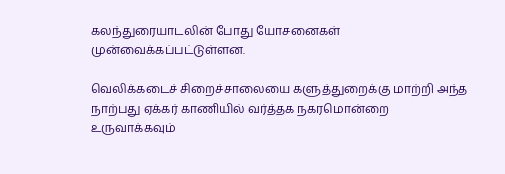கலந்துரையாடலின் போது யோசனைகள் முன்வைக்கப்பட்டுள்ளன.

வெலிக்கடைச் சிறைச்சாலையை களுத்துறைக்கு மாற்றி அந்த நாற்பது ஏக்கர் காணியில் வர்த்தக நகரமொன்றை உருவாக்கவும்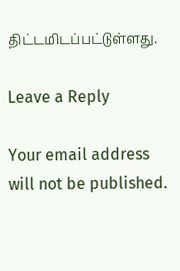திட்டமிடப்பட்டுள்ளது.

Leave a Reply

Your email address will not be published.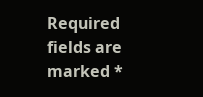Required fields are marked *